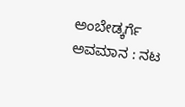ಅಂಬೇಡ್ಕರ್ಗೆ ಅವಮಾನ : ನಟ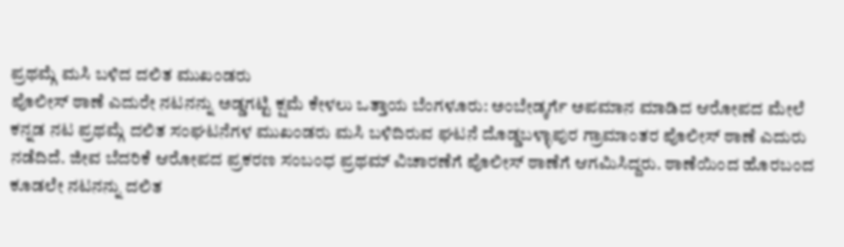ಪ್ರಥಮ್ಗೆ ಮಸಿ ಬಳಿದ ದಲಿತ ಮುಖಂಡರು
ಪೊಲೀಸ್ ಠಾಣೆ ಎದುರೇ ನಟನನ್ನು ಅಡ್ಡಗಟ್ಟಿ ಕ್ಷಮೆ ಕೇಳಲು ಒತ್ತಾಯ ಬೆಂಗಳೂರು: ಅಂಬೇಡ್ಕರ್ಗೆ ಅಪಮಾನ ಮಾಡಿದ ಆರೋಪದ ಮೇಲೆ ಕನ್ನಡ ನಟ ಪ್ರಥಮ್ಗೆ ದಲಿತ ಸಂಘಟನೆಗಳ ಮುಖಂಡರು ಮಸಿ ಬಳಿದಿರುವ ಘಟನೆ ದೊಡ್ಡಬಳ್ಳಾಪುರ ಗ್ರಾಮಾಂತರ ಪೊಲೀಸ್ ಠಾಣೆ ಎದುರು ನಡೆದಿದೆ. ಜೀವ ಬೆದರಿಕೆ ಆರೋಪದ ಪ್ರಕರಣ ಸಂಬಂಧ ಪ್ರಥಮ್ ವಿಚಾರಣೆಗೆ ಪೊಲೀಸ್ ಠಾಣೆಗೆ ಆಗಮಿಸಿದ್ದರು. ಠಾಣೆಯಿಂದ ಹೊರಬಂದ ಕೂಡಲೇ ನಟನನ್ನು ದಲಿತ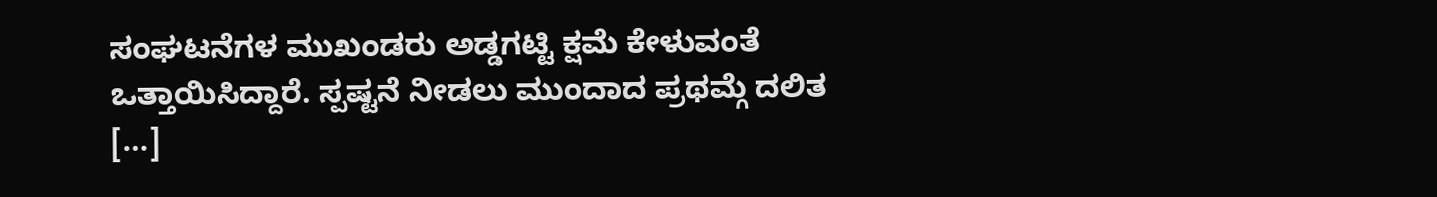ಸಂಘಟನೆಗಳ ಮುಖಂಡರು ಅಡ್ಡಗಟ್ಟಿ ಕ್ಷಮೆ ಕೇಳುವಂತೆ ಒತ್ತಾಯಿಸಿದ್ದಾರೆ. ಸ್ಪಷ್ಟನೆ ನೀಡಲು ಮುಂದಾದ ಪ್ರಥಮ್ಗೆ ದಲಿತ […]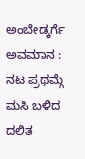ಅಂಬೇಡ್ಕರ್ಗೆ ಅವಮಾನ : ನಟ ಪ್ರಥಮ್ಗೆ ಮಸಿ ಬಳಿದ ದಲಿತ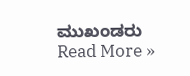ಮುಖಂಡರು Read More »